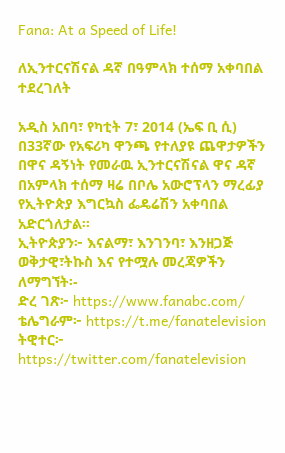Fana: At a Speed of Life!

ለኢንተርናሽናል ዳኛ በዓምላክ ተሰማ አቀባበል ተደረገለት

አዲስ አበባ፣ የካቲት 7፣ 2014 (ኤፍ ቢ ሲ) በ33ኛው የአፍሪካ ዋንጫ የተለያዩ ጨዋታዎችን በዋና ዳኝነት የመራዉ ኢንተርናሽናል ዋና ዳኛ በአምላክ ተሰማ ዛሬ በቦሌ አውሮፕላን ማረፊያ የኢትዮጵያ እግርኳስ ፌዴሬሽን አቀባበል አድርጎለታል፡፡
ኢትዮጵያን፦ እናልማ፣ እንገንባ፣ እንዘጋጅ
ወቅታዊ፣ትኩስ እና የተሟሉ መረጃዎችን ለማግኘት፡-
ድረ ገጽ፦ https://www.fanabc.com/
ቴሌግራም፦ https://t.me/fanatelevision
ትዊተር፦ https://twitter.com/fanatelevision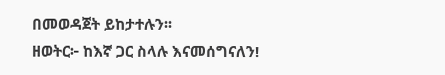በመወዳጀት ይከታተሉን፡፡
ዘወትር፦ ከእኛ ጋር ስላሉ እናመሰግናለን!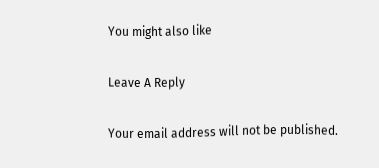You might also like

Leave A Reply

Your email address will not be published.